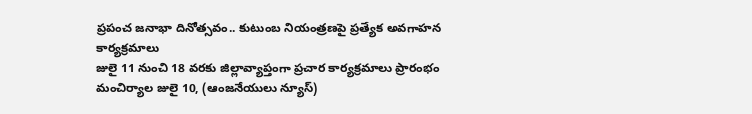ప్రపంచ జనాభా దినోత్సవం.. కుటుంబ నియంత్రణపై ప్రత్యేక అవగాహన కార్యక్రమాలు
జులై 11 నుంచి 18 వరకు జిల్లావ్యాప్తంగా ప్రచార కార్యక్రమాలు ప్రారంభం
మంచిర్యాల జులై 10, (ఆంజనేయులు న్యూస్)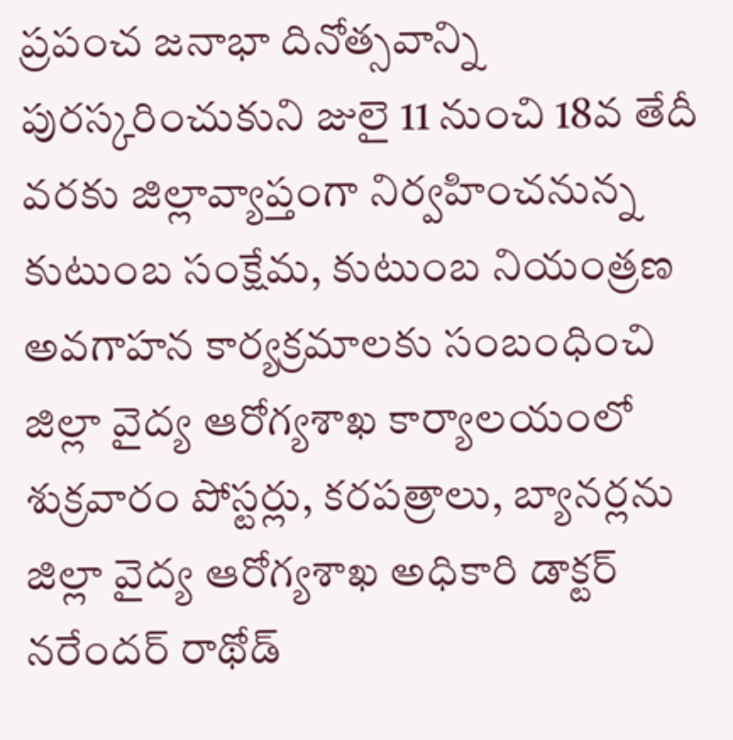ప్రపంచ జనాభా దినోత్సవాన్ని పురస్కరించుకుని జులై 11 నుంచి 18వ తేదీ వరకు జిల్లావ్యాప్తంగా నిర్వహించనున్న కుటుంబ సంక్షేమ, కుటుంబ నియంత్రణ అవగాహన కార్యక్రమాలకు సంబంధించి జిల్లా వైద్య ఆరోగ్యశాఖ కార్యాలయంలో శుక్రవారం పోస్టర్లు, కరపత్రాలు, బ్యానర్లను జిల్లా వైద్య ఆరోగ్యశాఖ అధికారి డాక్టర్ నరేందర్ రాథోడ్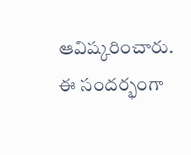ఆవిష్కరించారు. ఈ సందర్భంగా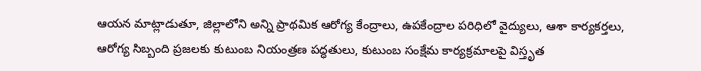ఆయన మాట్లాడుతూ, జిల్లాలోని అన్ని ప్రాథమిక ఆరోగ్య కేంద్రాలు, ఉపకేంద్రాల పరిధిలో వైద్యులు, ఆశా కార్యకర్తలు, ఆరోగ్య సిబ్బంది ప్రజలకు కుటుంబ నియంత్రణ పద్ధతులు, కుటుంబ సంక్షేమ కార్యక్రమాలపై విస్తృత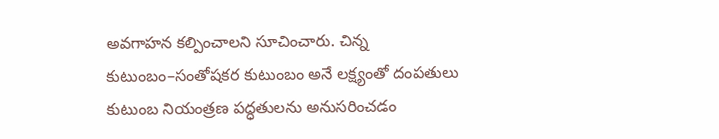అవగాహన కల్పించాలని సూచించారు. చిన్న కుటుంబం–సంతోషకర కుటుంబం అనే లక్ష్యంతో దంపతులు కుటుంబ నియంత్రణ పద్ధతులను అనుసరించడం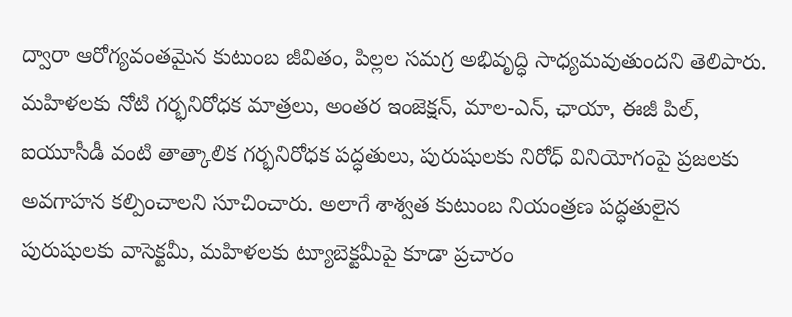ద్వారా ఆరోగ్యవంతమైన కుటుంబ జీవితం, పిల్లల సమగ్ర అభివృద్ధి సాధ్యమవుతుందని తెలిపారు. మహిళలకు నోటి గర్భనిరోధక మాత్రలు, అంతర ఇంజెక్షన్, మాల-ఎన్, ఛాయా, ఈజీ పిల్, ఐయూసీడీ వంటి తాత్కాలిక గర్భనిరోధక పద్ధతులు, పురుషులకు నిరోధ్ వినియోగంపై ప్రజలకు అవగాహన కల్పించాలని సూచించారు. అలాగే శాశ్వత కుటుంబ నియంత్రణ పద్ధతులైన పురుషులకు వాసెక్టమీ, మహిళలకు ట్యూబెక్టమీపై కూడా ప్రచారం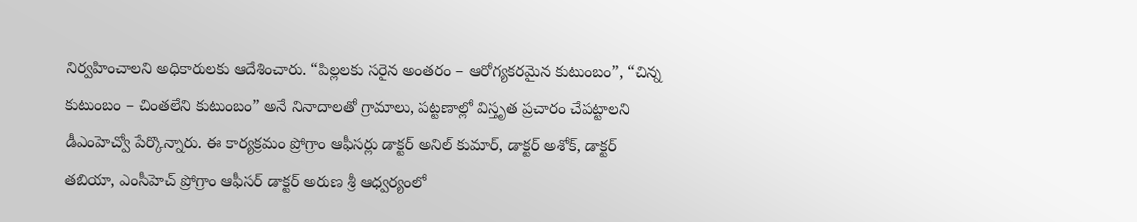నిర్వహించాలని అధికారులకు ఆదేశించారు. “పిల్లలకు సరైన అంతరం – ఆరోగ్యకరమైన కుటుంబం”, “చిన్న కుటుంబం – చింతలేని కుటుంబం” అనే నినాదాలతో గ్రామాలు, పట్టణాల్లో విస్తృత ప్రచారం చేపట్టాలని డీఎంహెచ్వో పేర్కొన్నారు. ఈ కార్యక్రమం ప్రోగ్రాం ఆఫీసర్లు డాక్టర్ అనిల్ కుమార్, డాక్టర్ అశోక్, డాక్టర్ తబియా, ఎంసీహెచ్ ప్రోగ్రాం ఆఫీసర్ డాక్టర్ అరుణ శ్రీ ఆధ్వర్యంలో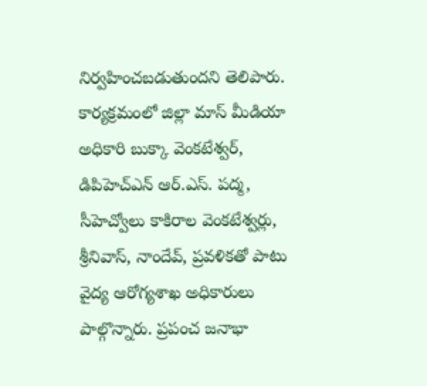నిర్వహించబడుతుందని తెలిపారు. కార్యక్రమంలో జిల్లా మాస్ మీడియా అధికారి బుక్కా వెంకటేశ్వర్, డిపిహెచ్ఎన్ ఆర్.ఎస్. పద్మ, సీహెచ్వోలు కాకిరాల వెంకటేశ్వర్లు, శ్రీనివాస్, నాందేవ్, ప్రవళికతో పాటు వైద్య ఆరోగ్యశాఖ అధికారులు పాల్గొన్నారు. ప్రపంచ జనాభా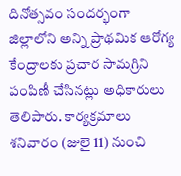దినోత్సవం సందర్భంగా జిల్లాలోని అన్ని ప్రాథమిక ఆరోగ్య కేంద్రాలకు ప్రచార సామగ్రిని పంపిణీ చేసినట్లు అధికారులు తెలిపారు. కార్యక్రమాలు శనివారం (జులై 11) నుంచి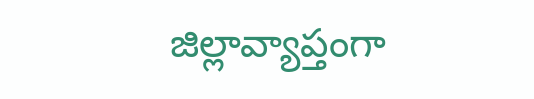జిల్లావ్యాప్తంగా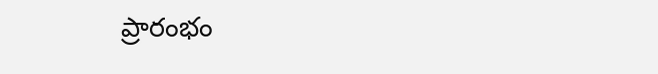ప్రారంభం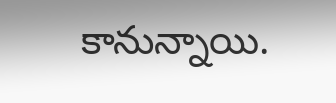కానున్నాయి.